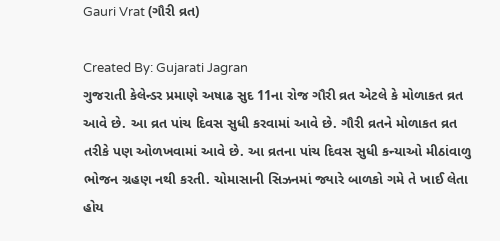Gauri Vrat (ગૌરી વ્રત)

Created By: Gujarati Jagran
ગુજરાતી કેલેન્ડર પ્રમાણે અષાઢ સુદ 11ના રોજ ગૌરી વ્રત એટલે કે મોળાકત વ્રત આવે છે. આ વ્રત પાંચ દિવસ સુધી કરવામાં આવે છે. ગૌરી વ્રતને મોળાકત વ્રત તરીકે પણ ઓળખવામાં આવે છે. આ વ્રતના પાંચ દિવસ સુધી કન્યાઓ મીઠાંવાળુ ભોજન ગ્રહણ નથી કરતી. ચોમાસાની સિઝનમાં જ્યારે બાળકો ગમે તે ખાઈ લેતા હોય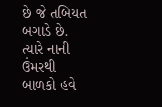છે જે તબિયત બગાડે છે. ત્યારે નાની ઉંમરથી બાળકો હવે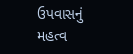ઉપવાસનું મહત્વ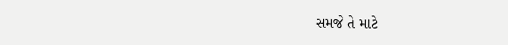સમજે તે માટે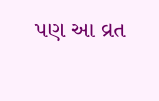પણ આ વ્રત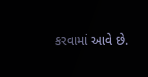કરવામાં આવે છે.